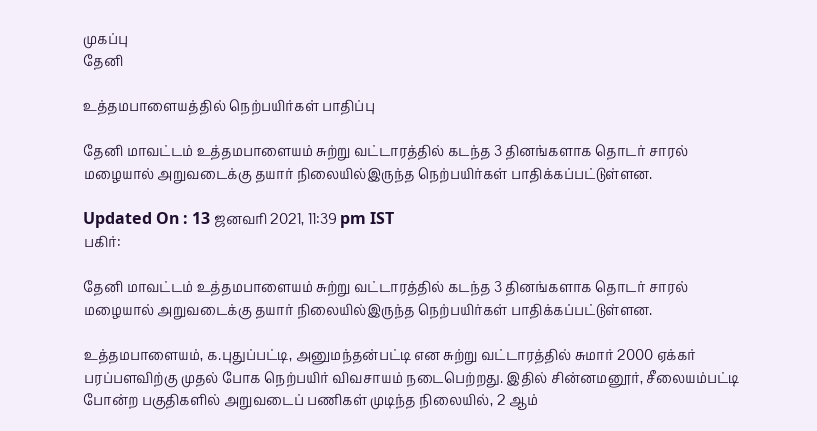முகப்பு
தேனி

உத்தமபாளையத்தில் நெற்பயிர்கள் பாதிப்பு

தேனி மாவட்டம் உத்தமபாளையம் சுற்று வட்டாரத்தில் கடந்த 3 தினங்களாக தொடர் சாரல் மழையால் அறுவடைக்கு தயார் நிலையில்இருந்த நெற்பயிர்கள் பாதிக்கப்பட்டுள்ளன.

Updated On : 13 ஜனவரி 2021, 11:39 pm IST
பகிர்:

தேனி மாவட்டம் உத்தமபாளையம் சுற்று வட்டாரத்தில் கடந்த 3 தினங்களாக தொடர் சாரல் மழையால் அறுவடைக்கு தயார் நிலையில்இருந்த நெற்பயிர்கள் பாதிக்கப்பட்டுள்ளன.

உத்தமபாளையம், க.புதுப்பட்டி, அனுமந்தன்பட்டி என சுற்று வட்டாரத்தில் சுமார் 2000 ஏக்கர் பரப்பளவிற்கு முதல் போக நெற்பயிர் விவசாயம் நடைபெற்றது. இதில் சின்னமனூர், சீலையம்பட்டி போன்ற பகுதிகளில் அறுவடைப் பணிகள் முடிந்த நிலையில், 2 ஆம்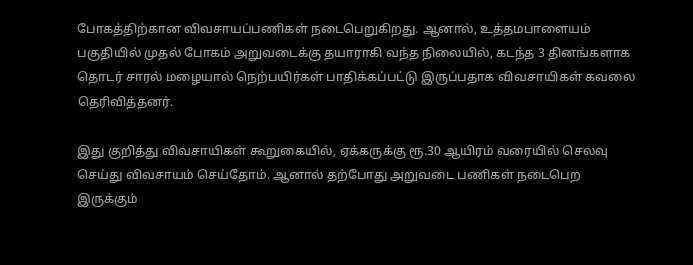போகத்திற்கான விவசாயப்பணிகள் நடைபெறுகிறது. ஆனால், உத்தமபாளையம் பகுதியில் முதல் போகம் அறுவடைக்கு தயாராகி வந்த நிலையில், கடந்த 3 தினங்களாக தொடர் சாரல் மழையால் நெற்பயிர்கள் பாதிக்கப்பட்டு இருப்பதாக விவசாயிகள் கவலை தெரிவித்தனர்.

இது குறித்து விவசாயிகள் கூறுகையில், ஏக்கருக்கு ரூ.30 ஆயிரம் வரையில் செலவு செய்து விவசாயம் செய்தோம். ஆனால் தற்போது அறுவடை பணிகள் நடைபெற இருக்கும்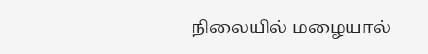நிலையில் மழையால்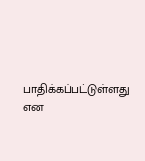பாதிக்கப்பட்டுள்ளது என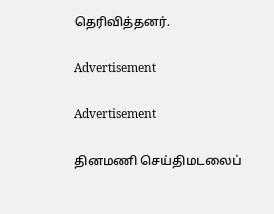தெரிவித்தனர்.

Advertisement

Advertisement

தினமணி செய்திமடலைப்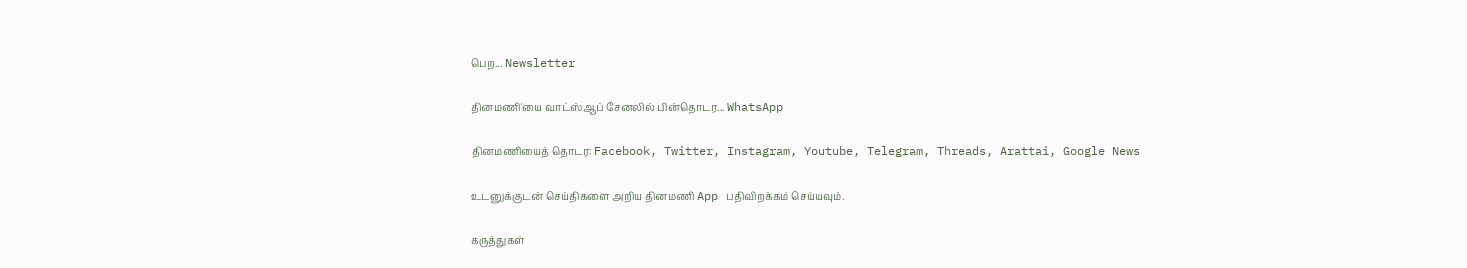பெற... Newsletter

தினமணி'யை வாட்ஸ்ஆப் சேனலில் பின்தொடர... WhatsApp

தினமணியைத் தொடர: Facebook, Twitter, Instagram, Youtube, Telegram, Threads, Arattai, Google News

உடனுக்குடன் செய்திகளை அறிய தினமணி App பதிவிறக்கம் செய்யவும்.

கருத்துகள்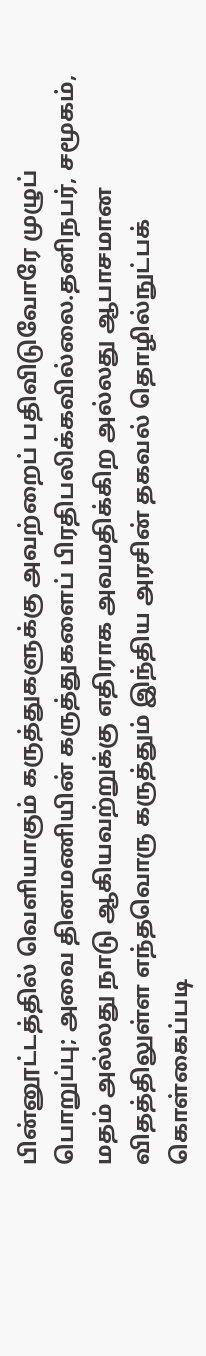பின்னூட்டத்தில் வெளியாகும் கருத்துகளுக்கு அவற்றைப் பதிவிடுவோரே முழுப் பொறுப்பு; அவை தினமணியின் கருத்துகளைப் பிரதிபலிக்கவில்லை.தனிநபர், சமூகம், மதம் அல்லது நாடு ஆகியவற்றுக்கு எதிராக அவமதிக்கிற அல்லது ஆபாசமான விதத்திலுள்ள எந்தவொரு கருத்தும் இந்திய அரசின் தகவல் தொழில்நுட்பக் கொள்கைப்படி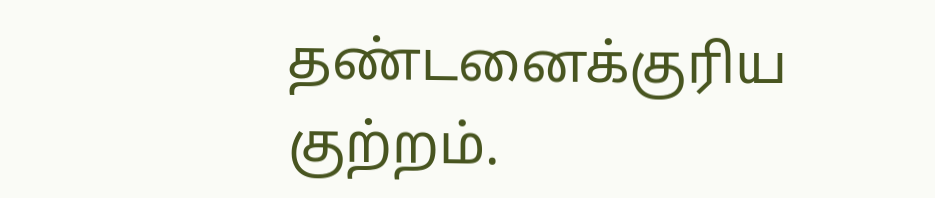தண்டனைக்குரிய குற்றம்.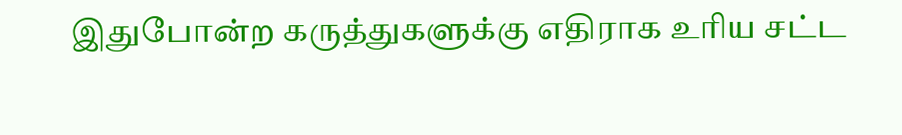இதுபோன்ற கருத்துகளுக்கு எதிராக உரிய சட்ட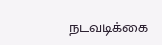நடவடிக்கை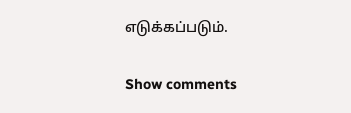எடுக்கப்படும்.

Show comments